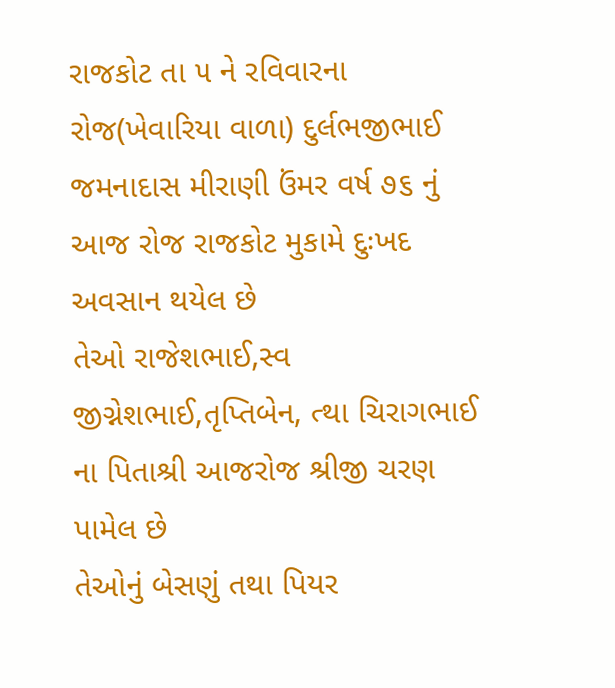રાજકોટ તા ૫ ને રવિવારના રોજ(ખેવારિયા વાળા) દુર્લભજીભાઈ જમનાદાસ મીરાણી ઉંમર વર્ષ ૭૬ નું આજ રોજ રાજકોટ મુકામે દુઃખદ અવસાન થયેલ છે
તેઓ રાજેશભાઈ,સ્વ જીગ્નેશભાઈ,તૃપ્તિબેન, ત્થા ચિરાગભાઈ ના પિતાશ્રી આજરોજ શ્રીજી ચરણ પામેલ છે
તેઓનું બેસણું તથા પિયર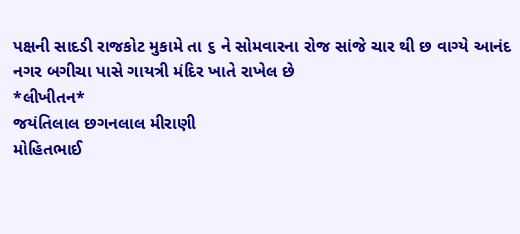પક્ષની સાદડી રાજકોટ મુકામે તા ૬ ને સોમવારના રોજ સાંજે ચાર થી છ વાગ્યે આનંદ નગર બગીચા પાસે ગાયત્રી મંદિર ખાતે રાખેલ છે
*લીખીતન*
જયંતિલાલ છગનલાલ મીરાણી
મોહિતભાઈ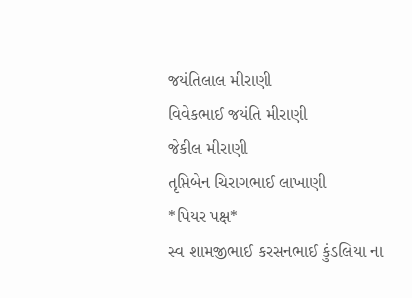જયંતિલાલ મીરાણી
વિવેકભાઈ જયંતિ મીરાણી
જેકીલ મીરાણી
તૃપ્તિબેન ચિરાગભાઈ લાખાણી
*પિયર પક્ષ*
સ્વ શામજીભાઈ કરસનભાઈ કુંડલિયા ના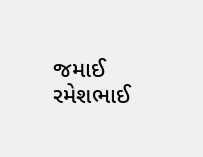જમાઈ
રમેશભાઈ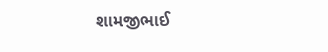શામજીભાઈ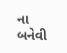ના બનેવી